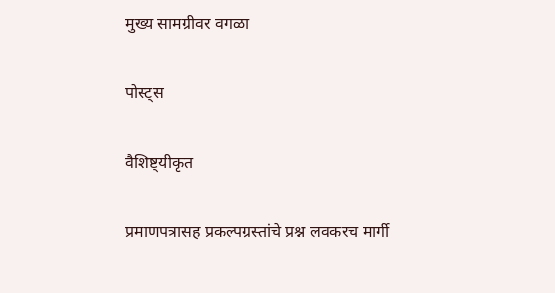मुख्य सामग्रीवर वगळा

पोस्ट्स

वैशिष्ट्यीकृत

प्रमाणपत्रासह प्रकल्पग्रस्तांचे प्रश्न लवकरच मार्गी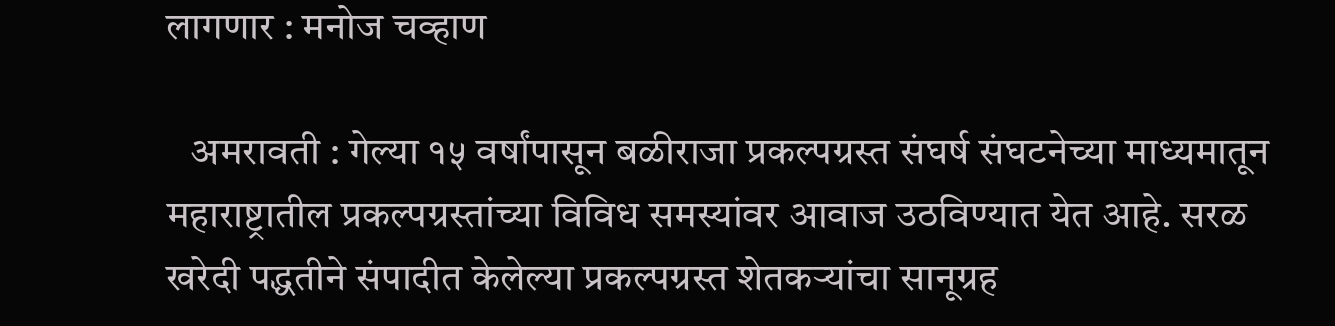लागणार : मनोज चव्हाण

   अमरावती : गेल्या १५ वर्षांपासून बळीराजा प्रकल्पग्रस्त संघर्ष संघटनेच्या माध्यमातून महाराष्ट्रातील प्रकल्पग्रस्तांच्या विविध समस्यांवर आवाज उठविण्यात येत आहे. सरळ खरेदी पद्धतीने संपादीत केलेल्या प्रकल्पग्रस्त शेतकऱ्यांचा सानूग्रह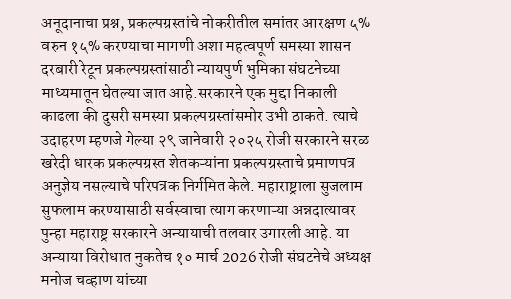अनूदानाचा प्रश्न, प्रकल्पग्रस्तांचे नोकरीतील समांतर आरक्षण ५% वरुन १५% करण्याचा मागणी अशा महत्वपूर्ण समस्या शासन दरबारी रेटून प्रकल्पग्रस्तांसाठी न्यायपुर्ण भुमिका संघटनेच्या माध्यमातून घेतल्या जात आहे.सरकारने एक मुद्दा निकाली काढला की दुसरी समस्या प्रकल्पग्रस्तांसमोर उभी ठाकते. त्याचे उदाहरण म्हणजे गेल्या २९ जानेवारी २०२५ रोजी सरकारने सरळ खरेदी धारक प्रकल्पग्रस्त शेतकऱ्यांना प्रकल्पग्रस्ताचे प्रमाणपत्र अनुज्ञेय नसल्याचे परिपत्रक निर्गमित केले. महाराष्ट्राला सुजलाम सुफलाम करण्यासाठी सर्वस्वाचा त्याग करणाऱ्या अन्नदात्यावर पुन्हा महाराष्ट्र सरकारने अन्यायाची तलवार उगारली आहे. या अन्याया विरोधात नुकतेच १० मार्च 2026 रोजी संघटनेचे अध्यक्ष मनोज चव्हाण यांच्या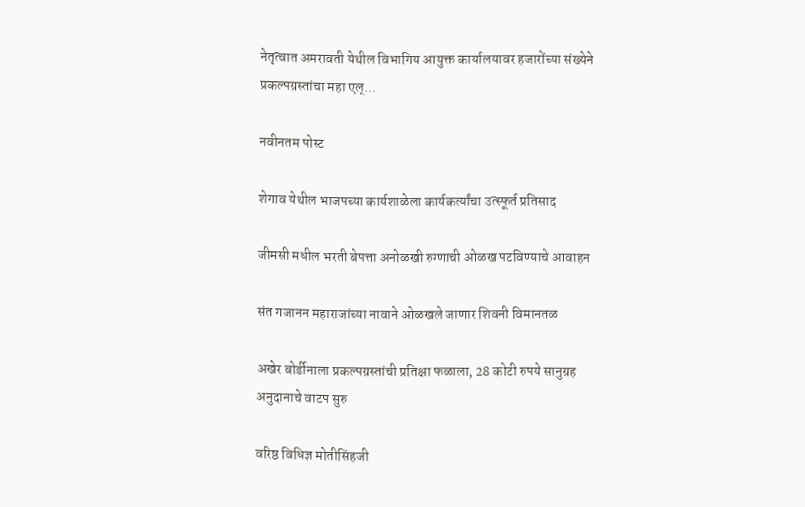नेतृत्वात अमरावती येथील विभागिय आयुक्त कार्यालयावर हजारोंच्या संख्येने प्रकल्पग्रस्तांचा महा एल्...

नवीनतम पोस्ट

शेगाव येथील भाजपच्या कार्यशाळेला कार्यकर्त्यांचा उत्स्फूर्त प्रतिसाद

जीमसी मधील भरती बेपत्ता अनोळखी रुग्णाची ओळख पटविण्याचे आवाहन

संत गजानन महाराजांच्या नावाने ओळखले जाणार शिवनी विमानतळ

अखेर बोर्डीनाला प्रकल्पग्रस्तांची प्रतिक्षा फळाला, 28 कोटी रुपये सानुग्रह अनुदानाचे वाटप सुरु

वरिष्ठ विधिज्ञ मोतीसिंहजी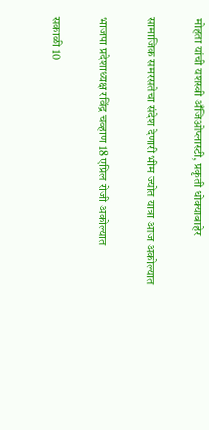मोहता यांची यशस्वी अँजिओप्लास्टी, प्रकृती धोक्याबाहेर

सामाजिक समरसतेचा संदेश देणारी भीम ज्योत यात्रा आज अकोल्यात

भाजपा प्रदेशाध्यक्ष रविंद्र चव्हाण 18 एप्रिल रोजी अकोल्यात

सकाळी 10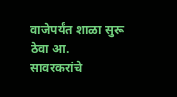वाजेपर्यंत शाळा सुरू ठेवा आ. सावरकरांचे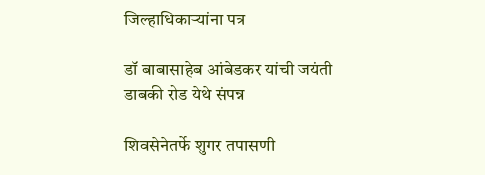जिल्हाधिकाऱ्यांना पत्र

डॉ बाबासाहेब आंबेडकर यांची जयंती डाबकी रोड येथे संपन्न

शिवसेनेतर्फे शुगर तपासणी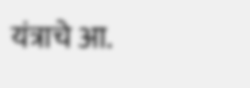यंत्राचे आ.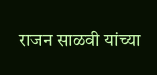राजन साळवी यांच्या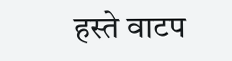हस्ते वाटप